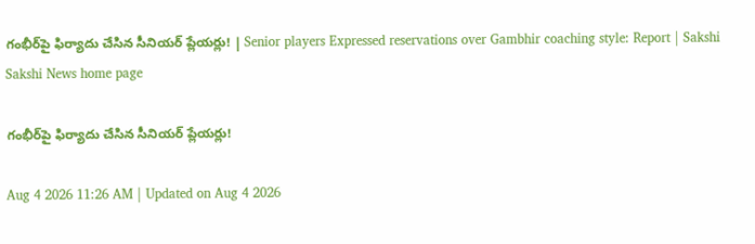గంభీర్‌పై ఫిర్యాదు చేసిన సీనియర్‌ ప్లేయర్లు! | Senior players Expressed reservations over Gambhir coaching style: Report | Sakshi
Sakshi News home page

గంభీర్‌పై ఫిర్యాదు చేసిన సీనియర్‌ ప్లేయర్లు!

Aug 4 2026 11:26 AM | Updated on Aug 4 2026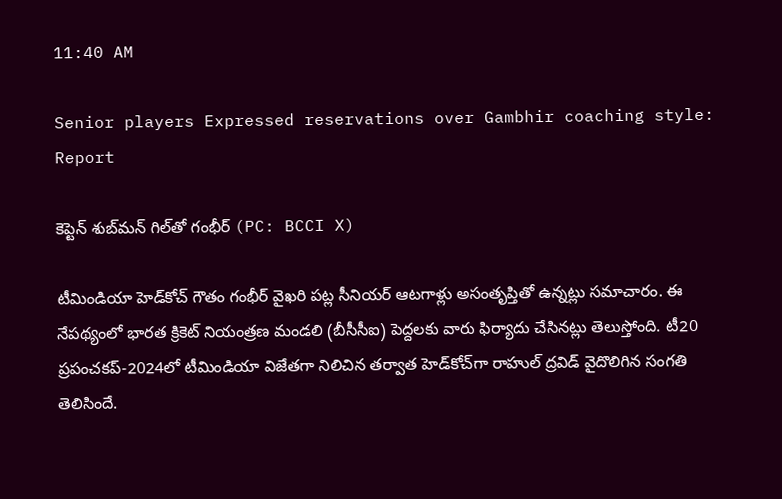11:40 AM

Senior players Expressed reservations over Gambhir coaching style: Report

కెప్టెన్‌ శుబ్‌మన్‌ గిల్‌తో గంభీర్‌ (PC: BCCI X)

టీమిండియా హెడ్‌కోచ్‌ గౌతం గంభీర్‌ వైఖరి పట్ల సీనియర్‌ ఆటగాళ్లు అసంతృప్తితో ఉన్నట్లు సమాచారం. ఈ నేపథ్యంలో భారత క్రికెట్‌ నియంత్రణ మండలి (బీసీసీఐ) పెద్దలకు వారు ఫిర్యాదు చేసినట్లు తెలుస్తోంది. టీ20 ప్రపంచకప్‌-2024లో టీమిండియా విజేతగా నిలిచిన తర్వాత హెడ్‌కోచ్‌గా రాహుల్‌ ద్రవిడ్‌ వైదొలిగిన సంగతి తెలిసిందే.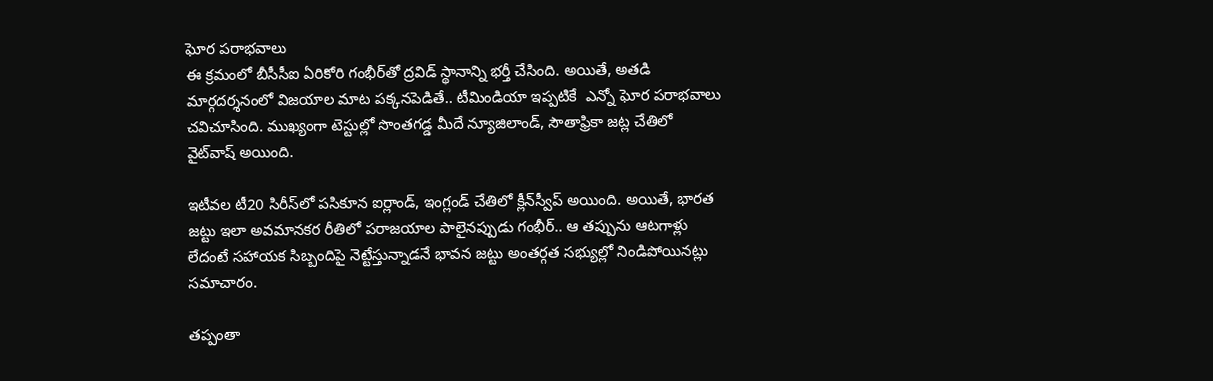ఘోర పరాభవాలు
ఈ క్రమంలో బీసీసీఐ ఏరికోరి గంభీర్‌తో ద్రవిడ్‌ స్థానాన్ని భర్తీ చేసింది. అయితే, అతడి మార్గదర్శనంలో విజయాల మాట పక్కనపెడితే.. టీమిండియా ఇప్పటికే  ఎన్నో ఘోర పరాభవాలు చవిచూసింది. ముఖ్యంగా టెస్టుల్లో సొంతగడ్డ మీదే న్యూజిలాండ్‌, సౌతాఫ్రికా జట్ల చేతిలో వైట్‌వాష్‌ అయింది.

ఇటీవల టీ20 సిరీస్‌లో పసికూన ఐర్లాండ్‌, ఇంగ్లండ్‌ చేతిలో క్లీన్‌స్వీప్‌ అయింది. అయితే, భారత జట్టు ఇలా అవమానకర రీతిలో పరాజయాల పాలైనప్పుడు గంభీర్‌.. ఆ తప్పును ఆటగాళ్లు లేదంటే సహాయక సిబ్బందిపై నెట్టేస్తున్నాడనే భావన జట్టు అంతర్గత సభ్యుల్లో నిండిపోయినట్లు సమాచారం.

తప్పంతా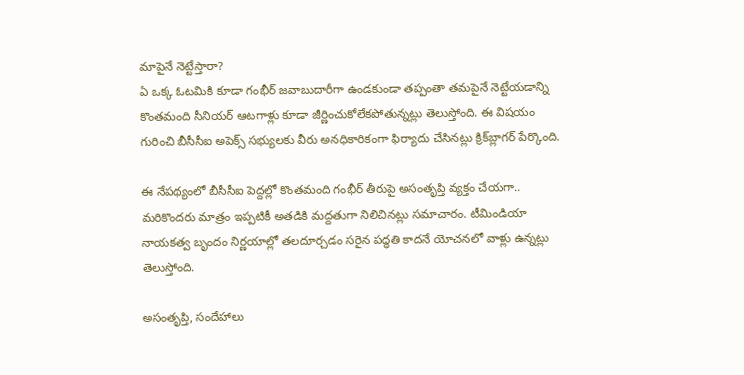మాపైనే నెట్టేస్తారా?
ఏ ఒక్క ఓటమికి కూడా గంభీర్‌ జవాబుదారీగా ఉండకుండా తప్పంతా తమపైనే నెట్టేయడాన్ని కొంతమంది సీనియర్‌ ఆటగాళ్లు కూడా జీర్ణించుకోలేకపోతున్నట్లు తెలుస్తోంది. ఈ విషయం గురించి బీసీసీఐ అపెక్స్‌ సభ్యులకు వీరు అనధికారికంగా ఫిర్యాదు చేసినట్లు క్రిక్‌బ్లాగర్‌ పేర్కొంది.

ఈ నేపథ్యంలో బీసీసీఐ పెద్దల్లో కొంతమంది గంభీర్‌ తీరుపై అసంతృప్తి వ్యక్తం చేయగా.. మరికొందరు మాత్రం ఇప్పటికీ అతడికి మద్దతుగా నిలిచినట్లు సమాచారం. టీమిండియా నాయకత్వ బృందం నిర్ణయాల్లో తలదూర్చడం సరైన పద్ధతి కాదనే యోచనలో వాళ్లు ఉన్నట్లు తెలుస్తోంది.

అసంతృప్తి, సందేహాలు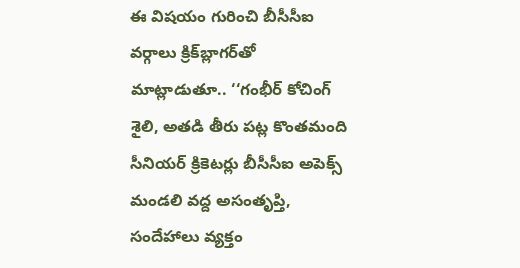ఈ విషయం గురించి బీసీసీఐ వర్గాలు క్రిక్‌బ్లాగర్‌తో మాట్లాడుతూ.. ‘‘గంభీర్‌ కోచింగ్‌ శైలి, అతడి తీరు పట్ల కొంతమంది సీనియర్‌ క్రికెటర్లు బీసీసీఐ అపెక్స్‌ మండలి వద్ద అసంతృప్తి, సందేహాలు వ్యక్తం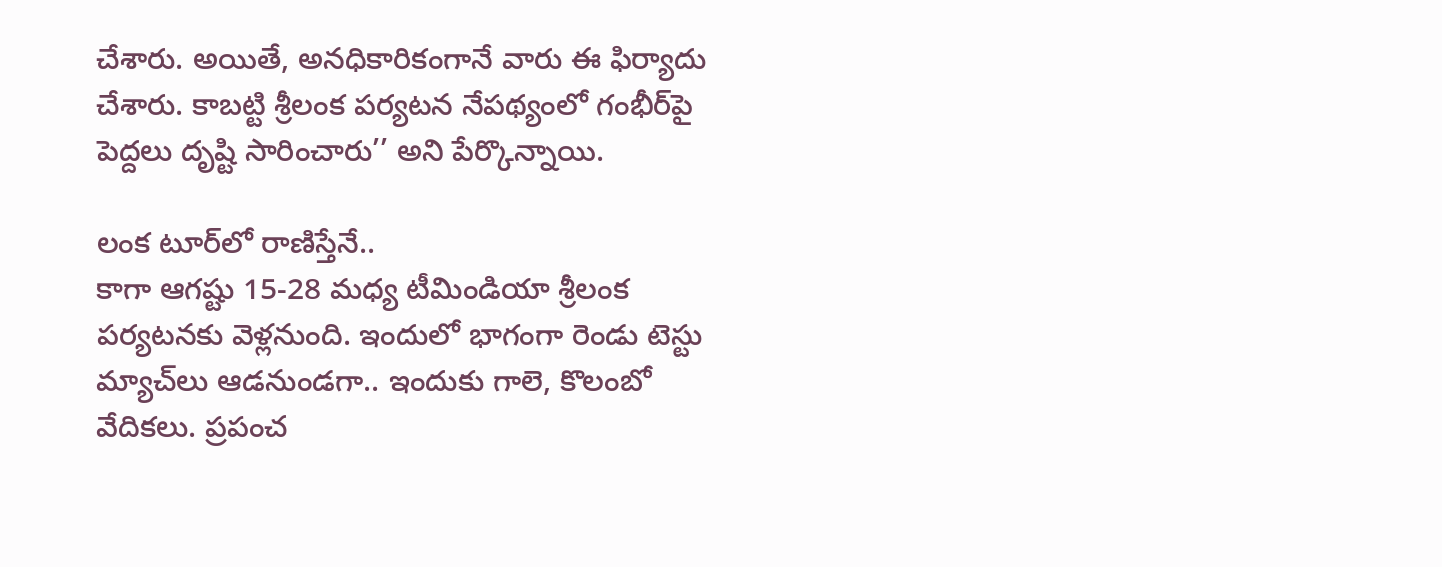చేశారు. అయితే, అనధికారికంగానే వారు ఈ ఫిర్యాదు చేశారు. కాబట్టి శ్రీలంక పర్యటన నేపథ్యంలో గంభీర్‌పై పెద్దలు దృష్టి సారించారు’’ అని పేర్కొన్నాయి.

లంక టూర్‌లో రాణిస్తేనే..
కాగా ఆగష్టు 15-28 మధ్య టీమిండియా శ్రీలంక పర్యటనకు వెళ్లనుంది. ఇందులో భాగంగా రెండు టెస్టు మ్యాచ్‌లు ఆడనుండగా.. ఇందుకు గాలె, కొలంబో వేదికలు. ప్రపంచ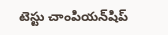టెస్టు చాంపియన్‌షిప్‌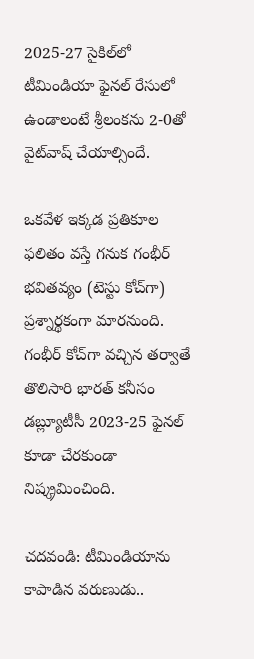2025-27 సైకిల్‌లో టీమిండియా ఫైనల్‌ రేసులో ఉండాలంటే శ్రీలంకను 2-0తో వైట్‌వాష్‌ చేయాల్సిందే.

ఒకవేళ ఇక్కడ ప్రతికూల ఫలితం వస్తే గనుక గంభీర్‌ భవితవ్యం (టెస్టు కోచ్‌గా) ప్రశ్నార్థకంగా మారనుంది. గంభీర్‌ కోచ్‌గా వచ్చిన తర్వాతే తొలిసారి భారత్‌ కనీసం డబ్ల్యూటీసీ 2023-25 ఫైనల్‌ కూడా చేరకుండా నిష్క్రమించింది.

చదవండి: టీమిండియాను కాపాడిన వరుణుడు..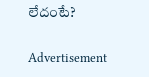లేదంటే?

Advertisement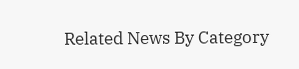Related News By Category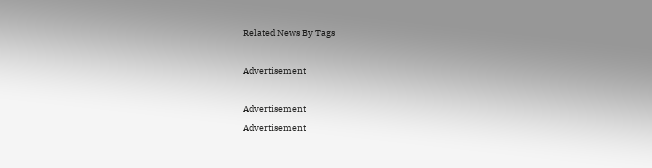Related News By Tags

Advertisement

Advertisement
Advertisement